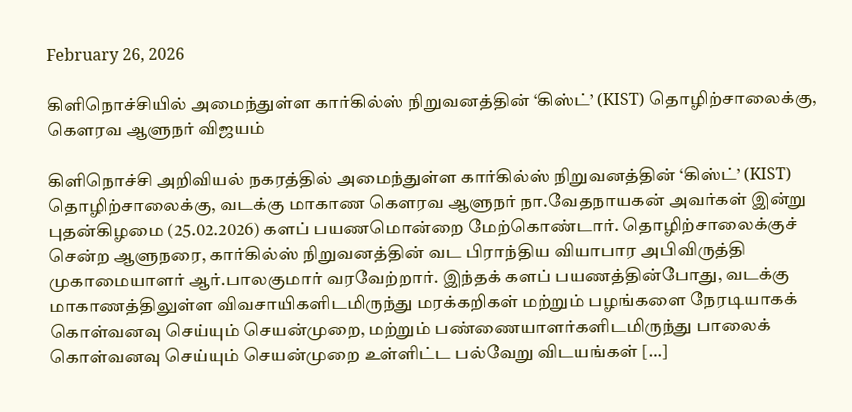February 26, 2026

கிளிநொச்சியில் அமைந்துள்ள கார்கில்ஸ் நிறுவனத்தின் ‘கிஸ்ட்’ (KIST) தொழிற்சாலைக்கு, கௌரவ ஆளுநர் விஜயம்

கிளிநொச்சி அறிவியல் நகரத்தில் அமைந்துள்ள கார்கில்ஸ் நிறுவனத்தின் ‘கிஸ்ட்’ (KIST) தொழிற்சாலைக்கு, வடக்கு மாகாண கௌரவ ஆளுநர் நா.வேதநாயகன் அவர்கள் இன்று புதன்கிழமை (25.02.2026) களப் பயணமொன்றை மேற்கொண்டார். தொழிற்சாலைக்குச் சென்ற ஆளுநரை, கார்கில்ஸ் நிறுவனத்தின் வட பிராந்திய வியாபார அபிவிருத்தி முகாமையாளர் ஆர்.பாலகுமார் வரவேற்றார். இந்தக் களப் பயணத்தின்போது, வடக்கு மாகாணத்திலுள்ள விவசாயிகளிடமிருந்து மரக்கறிகள் மற்றும் பழங்களை நேரடியாகக் கொள்வனவு செய்யும் செயன்முறை, மற்றும் பண்ணையாளர்களிடமிருந்து பாலைக் கொள்வனவு செய்யும் செயன்முறை உள்ளிட்ட பல்வேறு விடயங்கள் […]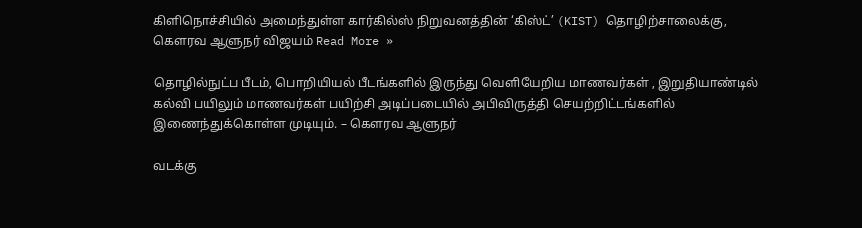கிளிநொச்சியில் அமைந்துள்ள கார்கில்ஸ் நிறுவனத்தின் ‘கிஸ்ட்’ (KIST) தொழிற்சாலைக்கு, கௌரவ ஆளுநர் விஜயம் Read More »

தொழில்நுட்ப பீடம், பொறியியல் பீடங்களில் இருந்து வெளியேறிய மாணவர்கள் , இறுதியாண்டில் கல்வி பயிலும் மாணவர்கள் பயிற்சி அடிப்படையில் அபிவிருத்தி செயற்றிட்டங்களில் இணைந்துக்கொள்ள முடியும். – கௌரவ ஆளுநர்

வடக்கு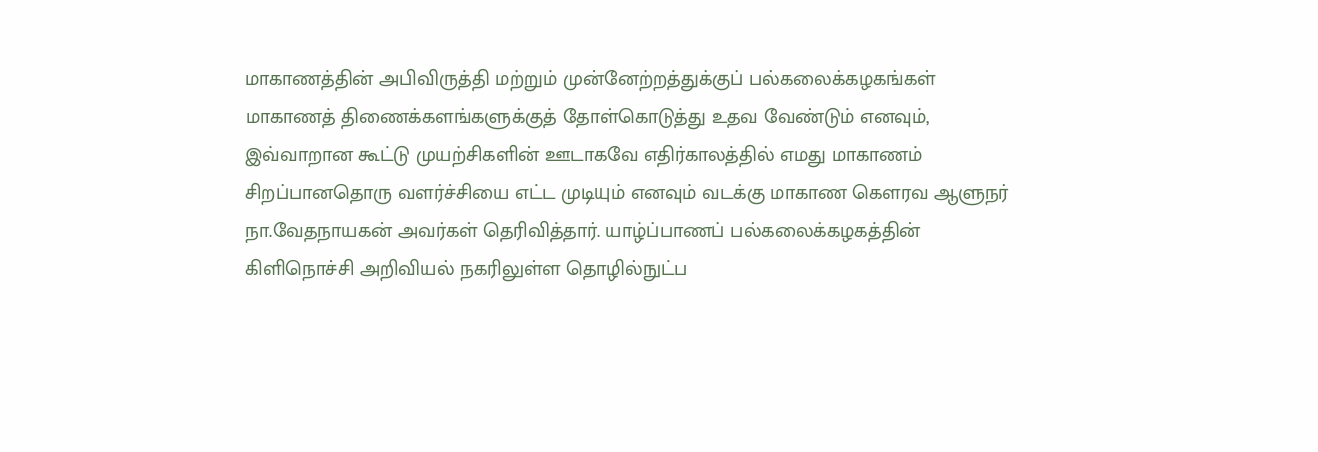மாகாணத்தின் அபிவிருத்தி மற்றும் முன்னேற்றத்துக்குப் பல்கலைக்கழகங்கள் மாகாணத் திணைக்களங்களுக்குத் தோள்கொடுத்து உதவ வேண்டும் எனவும், இவ்வாறான கூட்டு முயற்சிகளின் ஊடாகவே எதிர்காலத்தில் எமது மாகாணம் சிறப்பானதொரு வளர்ச்சியை எட்ட முடியும் எனவும் வடக்கு மாகாண கௌரவ ஆளுநர் நா.வேதநாயகன் அவர்கள் தெரிவித்தார். யாழ்ப்பாணப் பல்கலைக்கழகத்தின் கிளிநொச்சி அறிவியல் நகரிலுள்ள தொழில்நுட்ப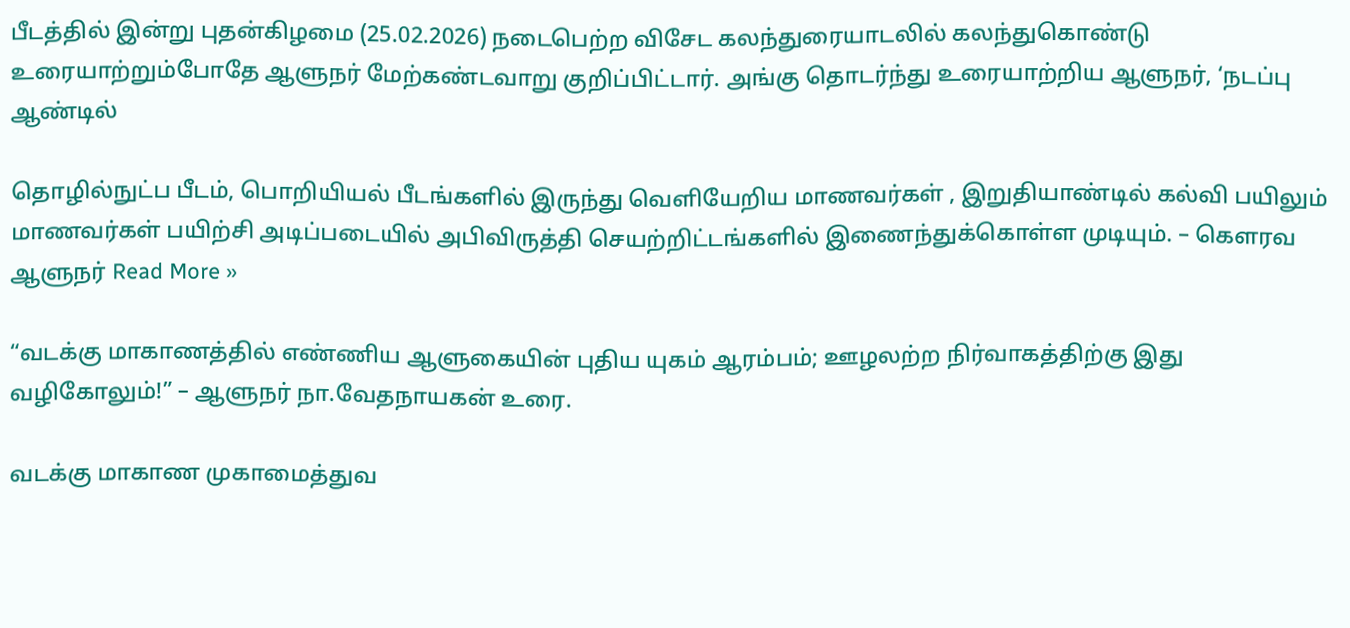பீடத்தில் இன்று புதன்கிழமை (25.02.2026) நடைபெற்ற விசேட கலந்துரையாடலில் கலந்துகொண்டு உரையாற்றும்போதே ஆளுநர் மேற்கண்டவாறு குறிப்பிட்டார். அங்கு தொடர்ந்து உரையாற்றிய ஆளுநர், ‘நடப்பு ஆண்டில்

தொழில்நுட்ப பீடம், பொறியியல் பீடங்களில் இருந்து வெளியேறிய மாணவர்கள் , இறுதியாண்டில் கல்வி பயிலும் மாணவர்கள் பயிற்சி அடிப்படையில் அபிவிருத்தி செயற்றிட்டங்களில் இணைந்துக்கொள்ள முடியும். – கௌரவ ஆளுநர் Read More »

“வடக்கு மாகாணத்தில் எண்ணிய ஆளுகையின் புதிய யுகம் ஆரம்பம்; ஊழலற்ற நிர்வாகத்திற்கு இது வழிகோலும்!” – ஆளுநர் நா.வேதநாயகன் உரை.

வடக்கு மாகாண முகாமைத்துவ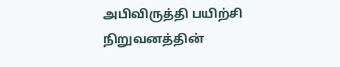அபிவிருத்தி பயிற்சி நிறுவனத்தின்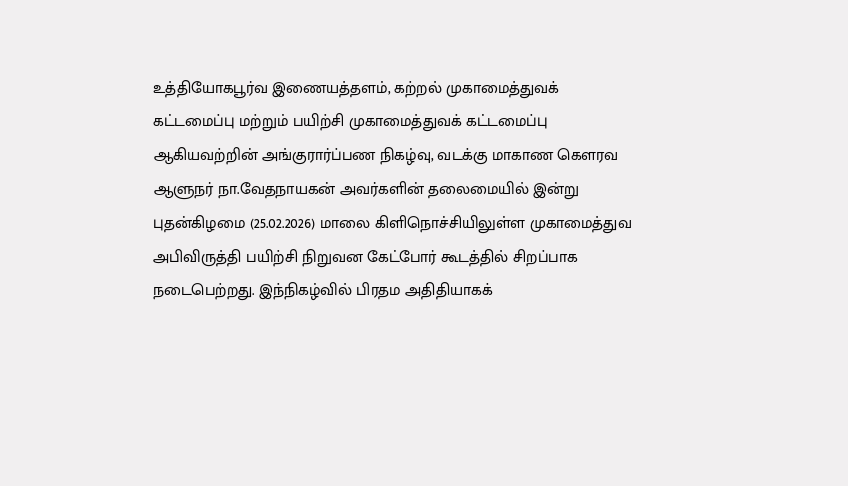உத்தியோகபூர்வ இணையத்தளம், கற்றல் முகாமைத்துவக் கட்டமைப்பு மற்றும் பயிற்சி முகாமைத்துவக் கட்டமைப்பு ஆகியவற்றின் அங்குரார்ப்பண நிகழ்வு, வடக்கு மாகாண கௌரவ ஆளுநர் நா.வேதநாயகன் அவர்களின் தலைமையில் இன்று புதன்கிழமை (25.02.2026) மாலை கிளிநொச்சியிலுள்ள முகாமைத்துவ அபிவிருத்தி பயிற்சி நிறுவன கேட்போர் கூடத்தில் சிறப்பாக நடைபெற்றது. இந்நிகழ்வில் பிரதம அதிதியாகக்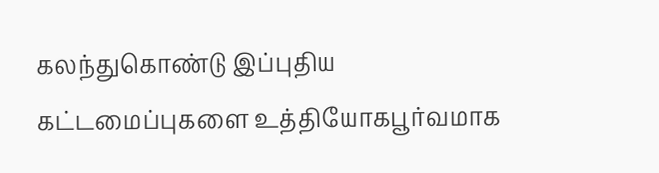கலந்துகொண்டு இப்புதிய கட்டமைப்புகளை உத்தியோகபூர்வமாக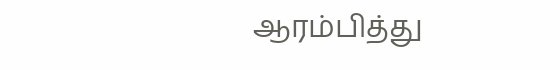ஆரம்பித்து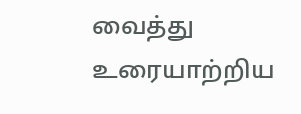வைத்து உரையாற்றிய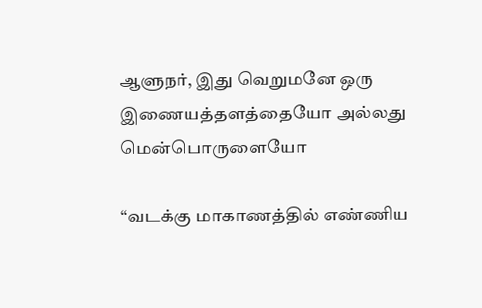ஆளுநர், இது வெறுமனே ஒரு இணையத்தளத்தையோ அல்லது மென்பொருளையோ

“வடக்கு மாகாணத்தில் எண்ணிய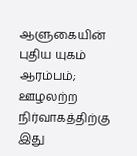ஆளுகையின் புதிய யுகம் ஆரம்பம்; ஊழலற்ற நிர்வாகத்திற்கு இது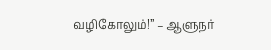வழிகோலும்!” – ஆளுநர்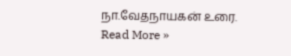நா.வேதநாயகன் உரை. Read More »